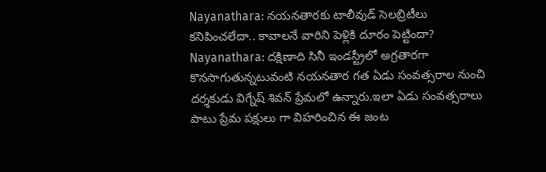Nayanathara: నయనతారకు టాలీవుడ్ సెలబ్రిటీలు కనిపించలేదా.. కావాలనే వారిని పెళ్లికి దూరం పెట్టిందా?
Nayanathara: దక్షిణాది సినీ ఇండస్ట్రీలో అగ్రతారగా కొనసాగుతున్నటువంటి నయనతార గత ఏడు సంవత్సరాల నుంచి దర్శకుడు విగ్నేష్ శివన్ ప్రేమలో ఉన్నారు.ఇలా ఏడు సంవత్సరాలు పాటు ప్రేమ పక్షులు గా విహరించిన ఈ జంట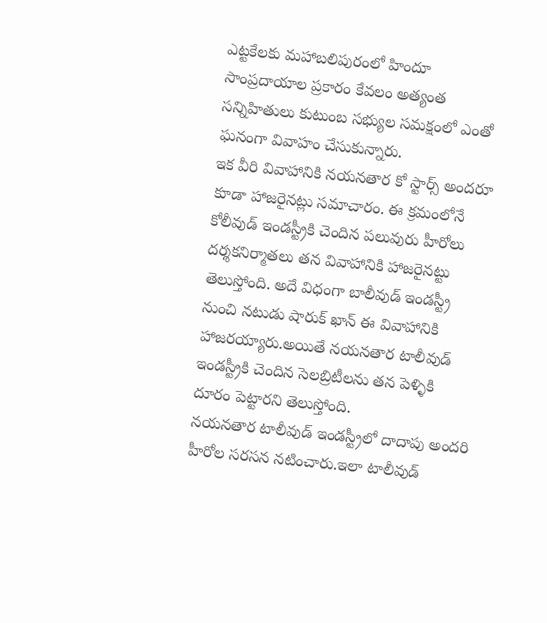ఎట్టకేలకు మహాబలిపురంలో హిందూ సాంప్రదాయాల ప్రకారం కేవలం అత్యంత సన్నిహితులు కుటుంబ సభ్యుల సమక్షంలో ఎంతో ఘనంగా వివాహం చేసుకున్నారు.
ఇక వీరి వివాహానికి నయనతార కో స్టార్స్ అందరూ కూడా హాజరైనట్లు సమాచారం. ఈ క్రమంలోనే కోలీవుడ్ ఇండస్ట్రీకి చెందిన పలువురు హీరోలు దర్శకనిర్మాతలు తన వివాహానికి హాజరైనట్టు తెలుస్తోంది. అదే విధంగా బాలీవుడ్ ఇండస్ట్రీ నుంచి నటుడు షారుక్ ఖాన్ ఈ వివాహానికి హాజరయ్యారు.అయితే నయనతార టాలీవుడ్ ఇండస్ట్రీకి చెందిన సెలబ్రిటీలను తన పెళ్ళికి దూరం పెట్టారని తెలుస్తోంది.
నయనతార టాలీవుడ్ ఇండస్ట్రీలో దాదాపు అందరి హీరోల సరసన నటించారు.ఇలా టాలీవుడ్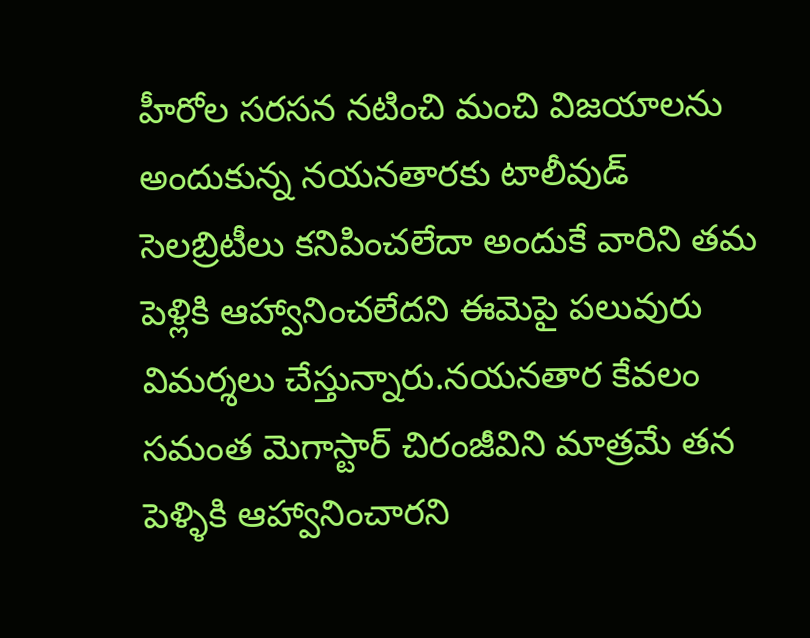హీరోల సరసన నటించి మంచి విజయాలను అందుకున్న నయనతారకు టాలీవుడ్ సెలబ్రిటీలు కనిపించలేదా అందుకే వారిని తమ పెళ్లికి ఆహ్వానించలేదని ఈమెపై పలువురు విమర్శలు చేస్తున్నారు.నయనతార కేవలం సమంత మెగాస్టార్ చిరంజీవిని మాత్రమే తన పెళ్ళికి ఆహ్వానించారని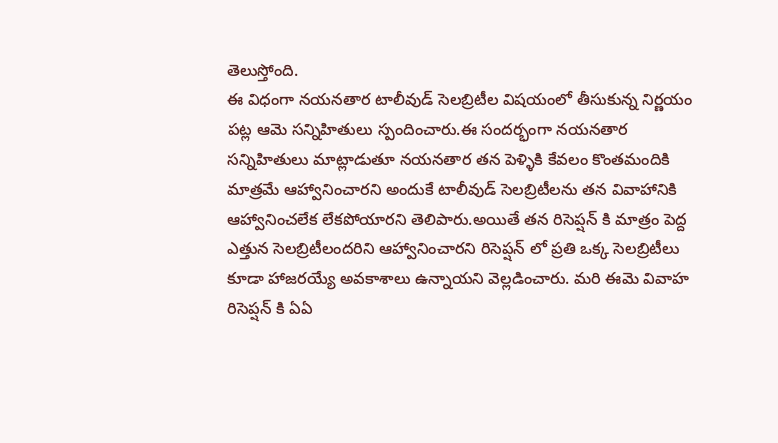తెలుస్తోంది.
ఈ విధంగా నయనతార టాలీవుడ్ సెలబ్రిటీల విషయంలో తీసుకున్న నిర్ణయం పట్ల ఆమె సన్నిహితులు స్పందించారు.ఈ సందర్భంగా నయనతార సన్నిహితులు మాట్లాడుతూ నయనతార తన పెళ్ళికి కేవలం కొంతమందికి మాత్రమే ఆహ్వానించారని అందుకే టాలీవుడ్ సెలబ్రిటీలను తన వివాహానికి ఆహ్వానించలేక లేకపోయారని తెలిపారు.అయితే తన రిసెప్షన్ కి మాత్రం పెద్ద ఎత్తున సెలబ్రిటీలందరిని ఆహ్వానించారని రిసెప్షన్ లో ప్రతి ఒక్క సెలబ్రిటీలు కూడా హాజరయ్యే అవకాశాలు ఉన్నాయని వెల్లడించారు. మరి ఈమె వివాహ రిసెప్షన్ కి ఏఏ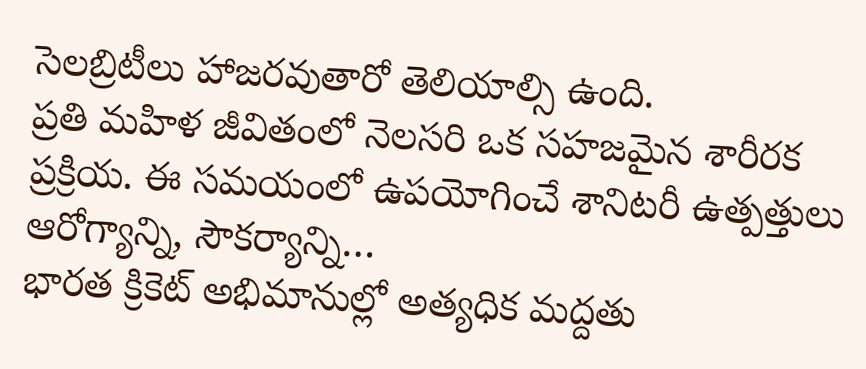సెలబ్రిటీలు హాజరవుతారో తెలియాల్సి ఉంది.
ప్రతి మహిళ జీవితంలో నెలసరి ఒక సహజమైన శారీరక ప్రక్రియ. ఈ సమయంలో ఉపయోగించే శానిటరీ ఉత్పత్తులు ఆరోగ్యాన్ని, సౌకర్యాన్ని…
భారత క్రికెట్ అభిమానుల్లో అత్యధిక మద్దతు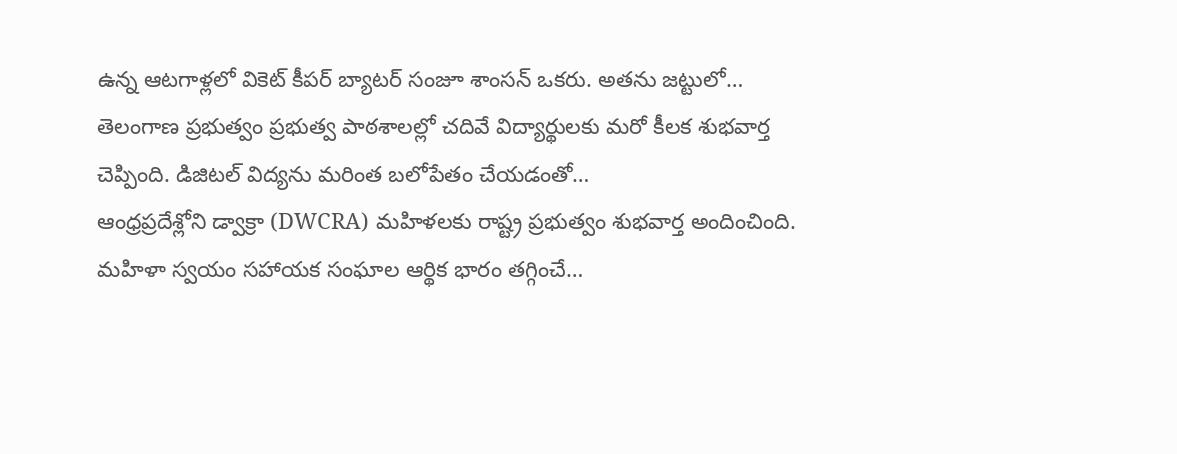ఉన్న ఆటగాళ్లలో వికెట్ కీపర్ బ్యాటర్ సంజూ శాంసన్ ఒకరు. అతను జట్టులో…
తెలంగాణ ప్రభుత్వం ప్రభుత్వ పాఠశాలల్లో చదివే విద్యార్థులకు మరో కీలక శుభవార్త చెప్పింది. డిజిటల్ విద్యను మరింత బలోపేతం చేయడంతో…
ఆంధ్రప్రదేశ్లోని డ్వాక్రా (DWCRA) మహిళలకు రాష్ట్ర ప్రభుత్వం శుభవార్త అందించింది. మహిళా స్వయం సహాయక సంఘాల ఆర్థిక భారం తగ్గించే…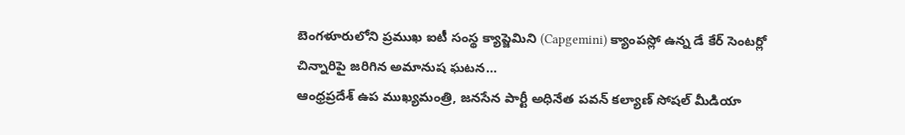బెంగళూరులోని ప్రముఖ ఐటీ సంస్థ క్యాప్జెమిని (Capgemini) క్యాంపస్లో ఉన్న డే కేర్ సెంటర్లో చిన్నారిపై జరిగిన అమానుష ఘటన…
ఆంధ్రప్రదేశ్ ఉప ముఖ్యమంత్రి, జనసేన పార్టీ అధినేత పవన్ కల్యాణ్ సోషల్ మీడియా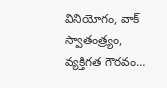వినియోగం, వాక్ స్వాతంత్ర్యం, వ్యక్తిగత గౌరవం…